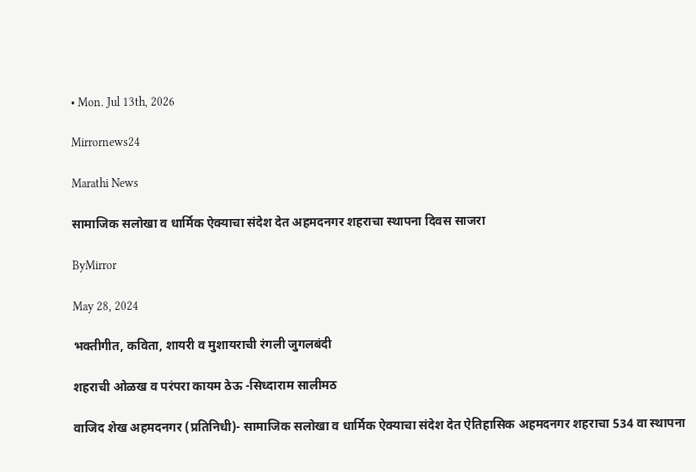• Mon. Jul 13th, 2026

Mirrornews24

Marathi News

सामाजिक सलोखा व धार्मिक ऐक्याचा संदेश देत अहमदनगर शहराचा स्थापना दिवस साजरा

ByMirror

May 28, 2024

भक्तीगीत, कविता, शायरी व मुशायराची रंगली जुगलबंदी

शहराची ओळख व परंपरा कायम ठेऊ -सिध्दाराम सालीमठ

वाजिद शेख अहमदनगर (प्रतिनिधी)- सामाजिक सलोखा व धार्मिक ऐक्याचा संदेश देत ऐतिहासिक अहमदनगर शहराचा 534 वा स्थापना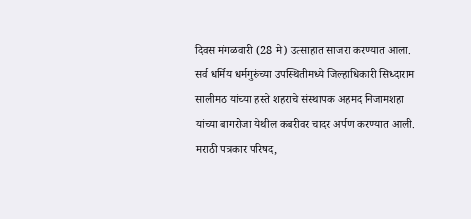दिवस मंगळवारी (28 मे) उत्साहात साजरा करण्यात आला. सर्व धर्मिय धर्मगुरुंच्या उपस्थितीमध्ये जिल्हाधिकारी सिध्दाराम सालीमठ यांच्या हस्ते शहराचे संस्थापक अहमद निजामशहा यांच्या बागरोजा येथील कबरीवर चादर अर्पण करण्यात आली. मराठी पत्रकार परिषद,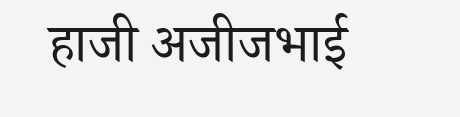हाजी अजीजभाई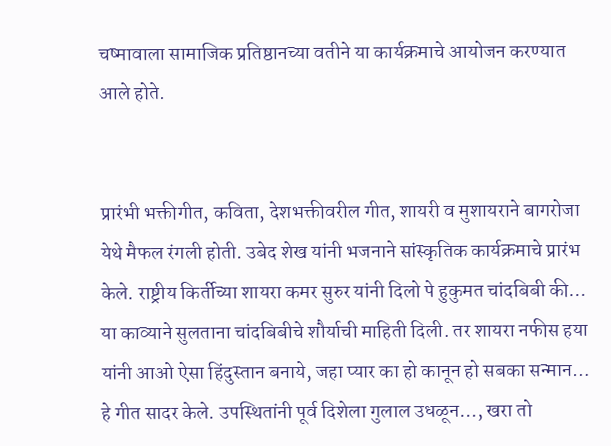चष्मावाला सामाजिक प्रतिष्ठानच्या वतीने या कार्यक्रमाचे आयोजन करण्यात आले होते.


प्रारंभी भक्तीगीत, कविता, देशभक्तीवरील गीत, शायरी व मुशायराने बागरोजा येथे मैफल रंगली होती. उबेद शेख यांनी भजनाने सांस्कृतिक कार्यक्रमाचे प्रारंभ केले. राष्ट्रीय किर्तीच्या शायरा कमर सुरुर यांनी दिलो पे हुकुमत चांदबिबी की… या काव्याने सुलताना चांदबिबीचे शौर्याची माहिती दिली. तर शायरा नफीस हया यांनी आओ ऐसा हिंदुस्तान बनाये, जहा प्यार का हो कानून हो सबका सन्मान… हे गीत सादर केले. उपस्थितांनी पूर्व दिशेला गुलाल उधळून…, खरा तो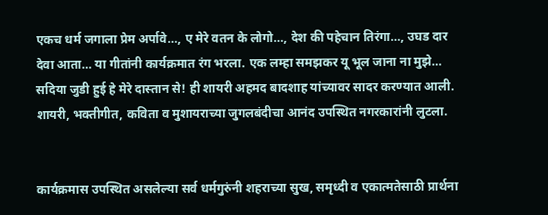एकच धर्म जगाला प्रेम अर्पावे…, ए मेरे वतन के लोगो…, देश की पहेचान तिरंगा…, उघड दार देवा आता… या गीतांनी कार्यक्रमात रंग भरला. एक लम्हा समझकर यू भूल जाना ना मुझे… सदिया जुडी हुई हे मेरे दास्तान से! ही शायरी अहमद बादशाह यांच्यावर सादर करण्यात आली. शायरी, भक्तीगीत, कविता व मुशायराच्या जुगलबंदीचा आनंद उपस्थित नगरकारांनी लुटला.


कार्यक्रमास उपस्थित असलेल्या सर्व धर्मगुरुंनी शहराच्या सुख, समृध्दी व एकात्मतेसाठी प्रार्थना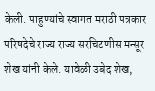केली. पाहुण्यांचे स्वागत मराठी पत्रकार परिषदेचे राज्य राज्य सरचिटणीस मन्सूर शेख यांनी केले. यावेळी उबेद शेख,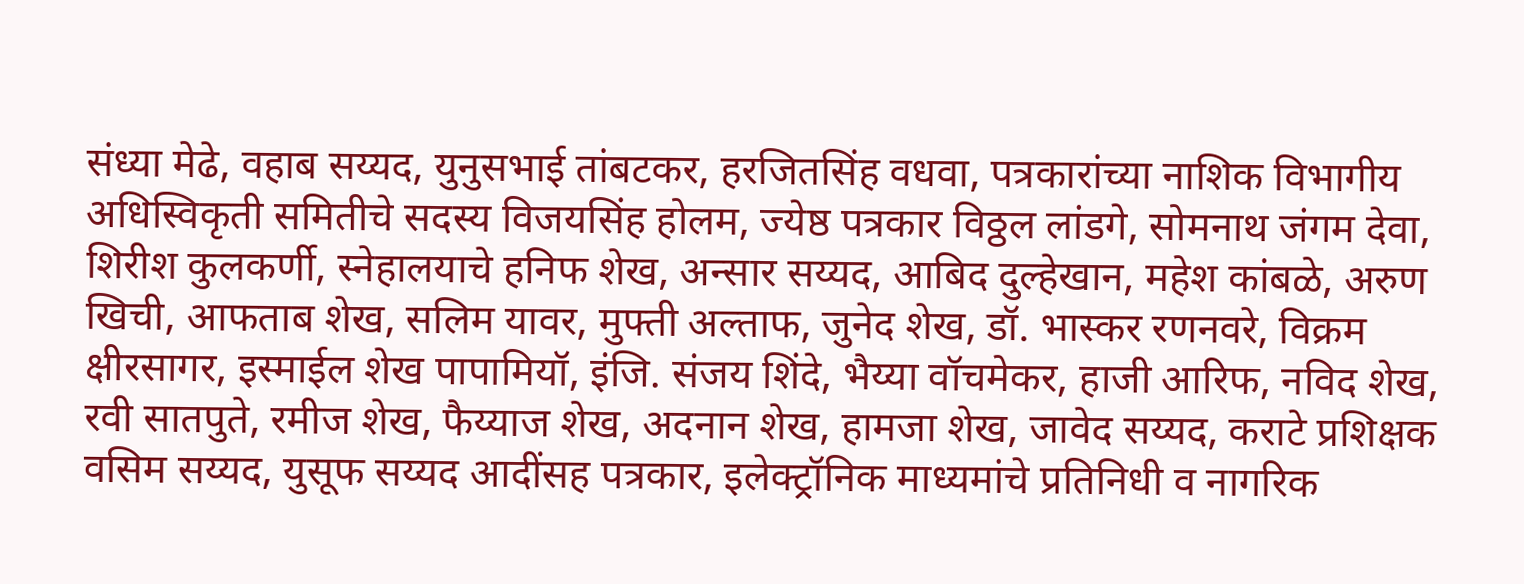संध्या मेढे, वहाब सय्यद, युनुसभाई तांबटकर, हरजितसिंह वधवा, पत्रकारांच्या नाशिक विभागीय अधिस्विकृती समितीचे सदस्य विजयसिंह होलम, ज्येष्ठ पत्रकार विठ्ठल लांडगे, सोमनाथ जंगम देवा, शिरीश कुलकर्णी, स्नेहालयाचे हनिफ शेख, अन्सार सय्यद, आबिद दुल्हेखान, महेश कांबळे, अरुण खिची, आफताब शेख, सलिम यावर, मुफ्ती अल्ताफ, जुनेद शेख, डॉ. भास्कर रणनवरे, विक्रम क्षीरसागर, इस्माईल शेख पापामियॉ, इंजि. संजय शिंदे, भैय्या वॉचमेकर, हाजी आरिफ, नविद शेख, रवी सातपुते, रमीज शेख, फैय्याज शेख, अदनान शेख, हामजा शेख, जावेद सय्यद, कराटे प्रशिक्षक वसिम सय्यद, युसूफ सय्यद आदींसह पत्रकार, इलेक्ट्रॉनिक माध्यमांचे प्रतिनिधी व नागरिक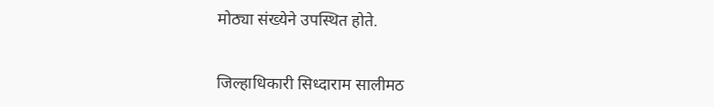मोठ्या संख्येने उपस्थित होते.


जिल्हाधिकारी सिध्दाराम सालीमठ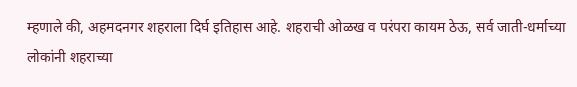म्हणाले की, अहमदनगर शहराला दिर्घ इतिहास आहे. शहराची ओळख व परंपरा कायम ठेऊ, सर्व जाती-धर्माच्या लोकांनी शहराच्या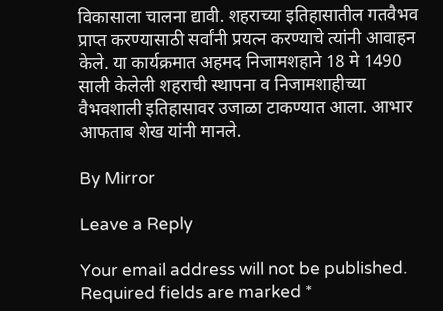विकासाला चालना द्यावी. शहराच्या इतिहासातील गतवैभव प्राप्त करण्यासाठी सर्वांनी प्रयत्न करण्याचे त्यांनी आवाहन केले. या कार्यक्रमात अहमद निजामशहाने 18 मे 1490 साली केलेली शहराची स्थापना व निजामशाहीच्या वैभवशाली इतिहासावर उजाळा टाकण्यात आला. आभार आफताब शेख यांनी मानले.

By Mirror

Leave a Reply

Your email address will not be published. Required fields are marked *